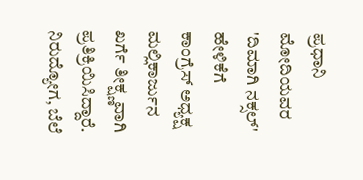ಪ್ರಧಾನಿ ಮೋದಿಯವರ 'ದಿಮಾಗಿ ನಕ್ಸಲ್' ಹೇಳಿಕೆಗೆ ಕಾಂಗ್ರೆಸ್ ಅಧ್ಯಕ್ಷ ಮಲ್ಲಿಕಾರ್ಜುನ ಖರ್ಗೆ ತೀಕ್ಷ್ಣವಾಗಿ ಪ್ರತಿಕ್ರಿಯಿಸಿದ್ದಾರೆ. ನಿರುದ್ಯೋಗ, ಬೆಲೆ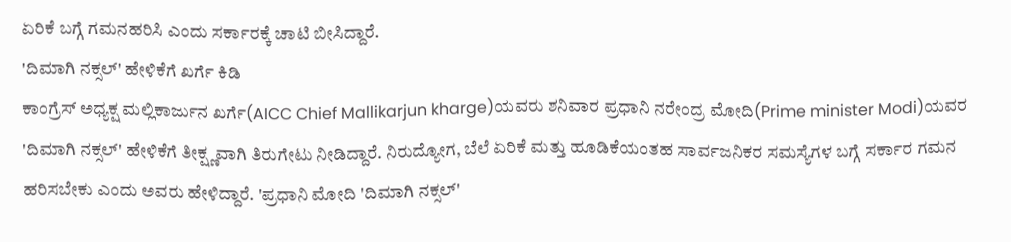ಏರಿಕೆ ಬಗ್ಗೆ ಗಮನಹರಿಸಿ ಎಂದು ಸರ್ಕಾರಕ್ಕೆ ಚಾಟಿ ಬೀಸಿದ್ದಾರೆ.
'ದಿಮಾಗಿ ನಕ್ಸಲ್' ಹೇಳಿಕೆಗೆ ಖರ್ಗೆ ಕಿಡಿ
ಕಾಂಗ್ರೆಸ್ ಅಧ್ಯಕ್ಷ ಮಲ್ಲಿಕಾರ್ಜುನ ಖರ್ಗೆ(AICC Chief Mallikarjun kharge)ಯವರು ಶನಿವಾರ ಪ್ರಧಾನಿ ನರೇಂದ್ರ ಮೋದಿ(Prime minister Modi)ಯವರ 'ದಿಮಾಗಿ ನಕ್ಸಲ್' ಹೇಳಿಕೆಗೆ ತೀಕ್ಷ್ಣವಾಗಿ ತಿರುಗೇಟು ನೀಡಿದ್ದಾರೆ. ನಿರುದ್ಯೋಗ, ಬೆಲೆ ಏರಿಕೆ ಮತ್ತು ಹೂಡಿಕೆಯಂತಹ ಸಾರ್ವಜನಿಕರ ಸಮಸ್ಯೆಗಳ ಬಗ್ಗೆ ಸರ್ಕಾರ ಗಮನ ಹರಿಸಬೇಕು ಎಂದು ಅವರು ಹೇಳಿದ್ದಾರೆ. 'ಪ್ರಧಾನಿ ಮೋದಿ 'ದಿಮಾಗಿ ನಕ್ಸಲ್'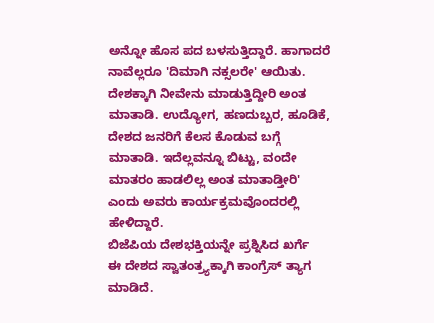ಅನ್ನೋ ಹೊಸ ಪದ ಬಳಸುತ್ತಿದ್ದಾರೆ. ಹಾಗಾದರೆ ನಾವೆಲ್ಲರೂ 'ದಿಮಾಗಿ ನಕ್ಸಲರೇ' ಆಯಿತು. ದೇಶಕ್ಕಾಗಿ ನೀವೇನು ಮಾಡುತ್ತಿದ್ದೀರಿ ಅಂತ ಮಾತಾಡಿ. ಉದ್ಯೋಗ, ಹಣದುಬ್ಬರ, ಹೂಡಿಕೆ, ದೇಶದ ಜನರಿಗೆ ಕೆಲಸ ಕೊಡುವ ಬಗ್ಗೆ ಮಾತಾಡಿ. ಇದೆಲ್ಲವನ್ನೂ ಬಿಟ್ಟು, ವಂದೇ ಮಾತರಂ ಹಾಡಲಿಲ್ಲ ಅಂತ ಮಾತಾಡ್ತೀರಿ' ಎಂದು ಅವರು ಕಾರ್ಯಕ್ರಮವೊಂದರಲ್ಲಿ ಹೇಳಿದ್ದಾರೆ.
ಬಿಜೆಪಿಯ ದೇಶಭಕ್ತಿಯನ್ನೇ ಪ್ರಶ್ನಿಸಿದ ಖರ್ಗೆ
ಈ ದೇಶದ ಸ್ವಾತಂತ್ರ್ಯಕ್ಕಾಗಿ ಕಾಂಗ್ರೆಸ್ ತ್ಯಾಗ ಮಾಡಿದೆ.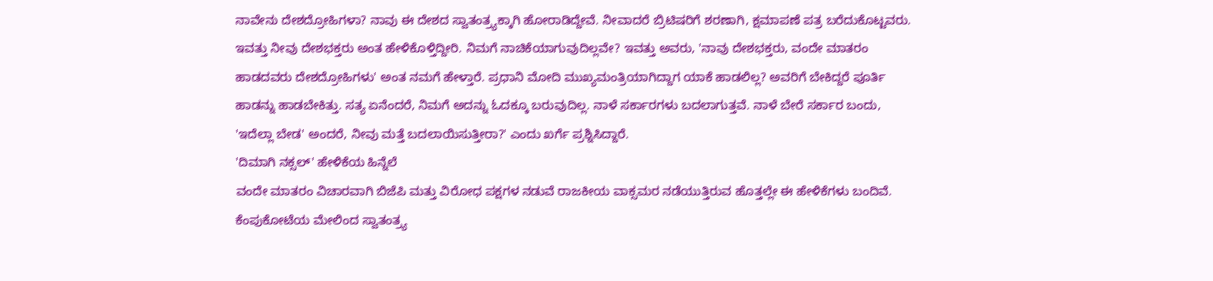ನಾವೇನು ದೇಶದ್ರೋಹಿಗಳಾ? ನಾವು ಈ ದೇಶದ ಸ್ವಾತಂತ್ರ್ಯಕ್ಕಾಗಿ ಹೋರಾಡಿದ್ದೇವೆ. ನೀವಾದರೆ ಬ್ರಿಟಿಷರಿಗೆ ಶರಣಾಗಿ, ಕ್ಷಮಾಪಣೆ ಪತ್ರ ಬರೆದುಕೊಟ್ಟವರು. ಇವತ್ತು ನೀವು ದೇಶಭಕ್ತರು ಅಂತ ಹೇಳಿಕೊಳ್ತಿದ್ದೀರಿ. ನಿಮಗೆ ನಾಚಿಕೆಯಾಗುವುದಿಲ್ಲವೇ? ಇವತ್ತು ಅವರು, 'ನಾವು ದೇಶಭಕ್ತರು, ವಂದೇ ಮಾತರಂ ಹಾಡದವರು ದೇಶದ್ರೋಹಿಗಳು' ಅಂತ ನಮಗೆ ಹೇಳ್ತಾರೆ. ಪ್ರಧಾನಿ ಮೋದಿ ಮುಖ್ಯಮಂತ್ರಿಯಾಗಿದ್ದಾಗ ಯಾಕೆ ಹಾಡಲಿಲ್ಲ? ಅವರಿಗೆ ಬೇಕಿದ್ದರೆ ಪೂರ್ತಿ ಹಾಡನ್ನು ಹಾಡಬೇಕಿತ್ತು. ಸತ್ಯ ಏನೆಂದರೆ, ನಿಮಗೆ ಅದನ್ನು ಓದಕ್ಕೂ ಬರುವುದಿಲ್ಲ. ನಾಳೆ ಸರ್ಕಾರಗಳು ಬದಲಾಗುತ್ತವೆ. ನಾಳೆ ಬೇರೆ ಸರ್ಕಾರ ಬಂದು, 'ಇದೆಲ್ಲಾ ಬೇಡ' ಅಂದರೆ, ನೀವು ಮತ್ತೆ ಬದಲಾಯಿಸುತ್ತೀರಾ?' ಎಂದು ಖರ್ಗೆ ಪ್ರಶ್ನಿಸಿದ್ದಾರೆ.
'ದಿಮಾಗಿ ನಕ್ಸಲ್' ಹೇಳಿಕೆಯ ಹಿನ್ನೆಲೆ
ವಂದೇ ಮಾತರಂ ವಿಚಾರವಾಗಿ ಬಿಜೆಪಿ ಮತ್ತು ವಿರೋಧ ಪಕ್ಷಗಳ ನಡುವೆ ರಾಜಕೀಯ ವಾಕ್ಸಮರ ನಡೆಯುತ್ತಿರುವ ಹೊತ್ತಲ್ಲೇ ಈ ಹೇಳಿಕೆಗಳು ಬಂದಿವೆ. ಕೆಂಪುಕೋಟೆಯ ಮೇಲಿಂದ ಸ್ವಾತಂತ್ರ್ಯ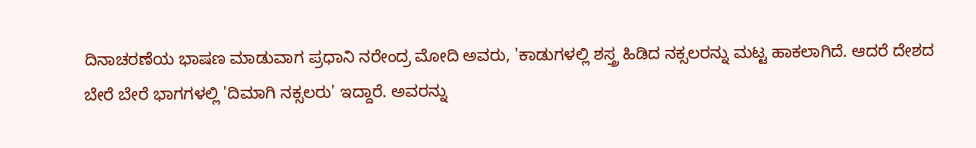ದಿನಾಚರಣೆಯ ಭಾಷಣ ಮಾಡುವಾಗ ಪ್ರಧಾನಿ ನರೇಂದ್ರ ಮೋದಿ ಅವರು, 'ಕಾಡುಗಳಲ್ಲಿ ಶಸ್ತ್ರ ಹಿಡಿದ ನಕ್ಸಲರನ್ನು ಮಟ್ಟ ಹಾಕಲಾಗಿದೆ. ಆದರೆ ದೇಶದ ಬೇರೆ ಬೇರೆ ಭಾಗಗಳಲ್ಲಿ 'ದಿಮಾಗಿ ನಕ್ಸಲರು' ಇದ್ದಾರೆ. ಅವರನ್ನು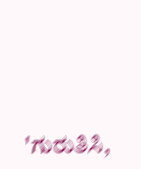'ಗುರುತಿಸಿ,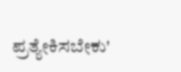ಪ್ರತ್ಯೇಕಿಸಬೇಕು'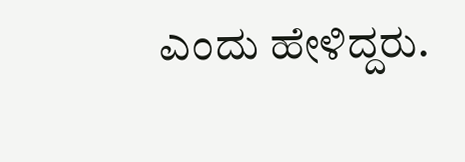ಎಂದು ಹೇಳಿದ್ದರು.